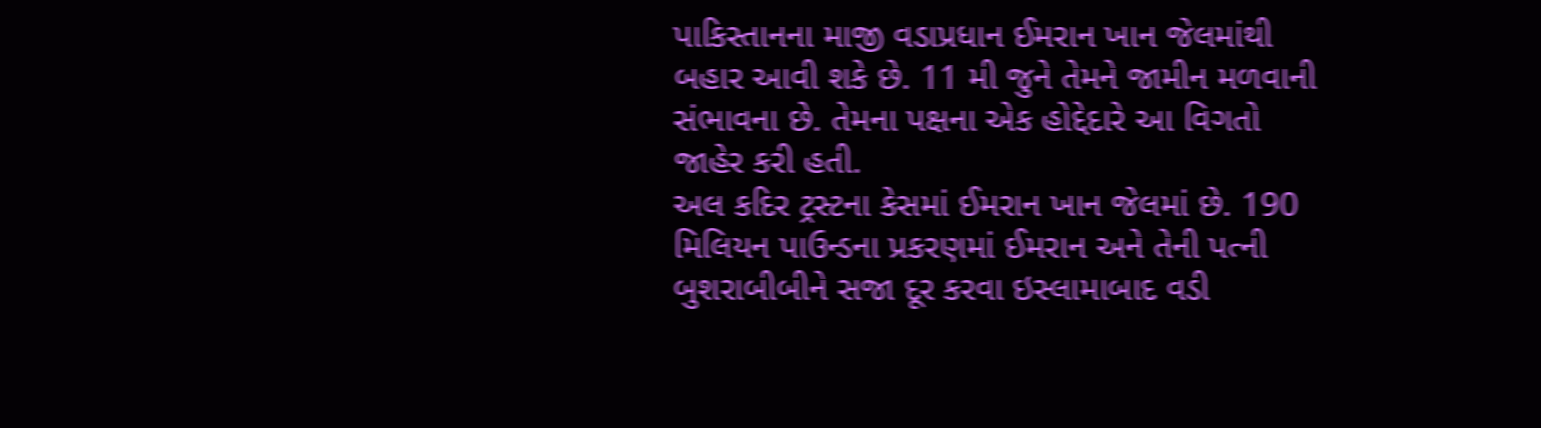પાકિસ્તાનના માજી વડાપ્રધાન ઈમરાન ખાન જેલમાંથી બહાર આવી શકે છે. 11 મી જુને તેમને જામીન મળવાની સંભાવના છે. તેમના પક્ષના એક હોદ્દેદારે આ વિગતો જાહેર કરી હતી.
અલ કદિર ટ્રસ્ટના કેસમાં ઈમરાન ખાન જેલમાં છે. 190 મિલિયન પાઉન્ડના પ્રકરણમાં ઈમરાન અને તેની પત્ની બુશરાબીબીને સજા દૂર કરવા ઇસ્લામાબાદ વડી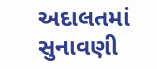અદાલતમાં સુનાવણી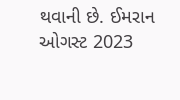થવાની છે. ઈમરાન ઓગસ્ટ 2023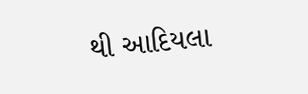થી આદિયલા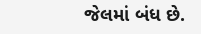જેલમાં બંધ છે.